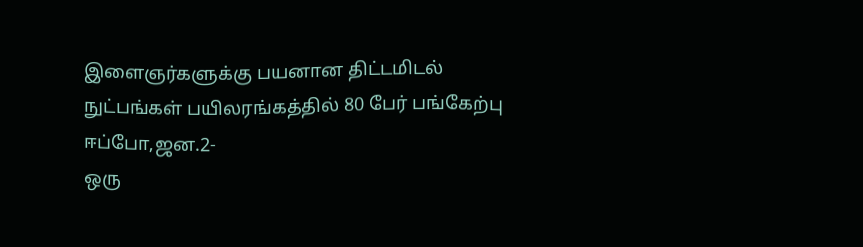இளைஞர்களுக்கு பயனான திட்டமிடல் நுட்பங்கள் பயிலரங்கத்தில் 80 பேர் பங்கேற்பு
ஈப்போ,ஜன.2-
ஒரு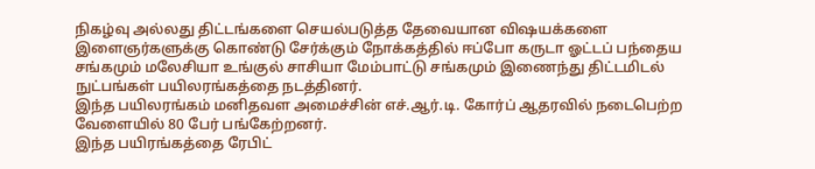நிகழ்வு அல்லது திட்டங்களை செயல்படுத்த தேவையான விஷயக்களை இளைஞர்களுக்கு கொண்டு சேர்க்கும் நோக்கத்தில் ஈப்போ கருடா ஓட்டப் பந்தைய சங்கமும் மலேசியா உங்குல் சாசியா மேம்பாட்டு சங்கமும் இணைந்து திட்டமிடல் நுட்பங்கள் பயிலரங்கத்தை நடத்தினர்.
இந்த பயிலரங்கம் மனிதவள அமைச்சின் எச்.ஆர்.டி. கோர்ப் ஆதரவில் நடைபெற்ற வேளையில் 80 பேர் பங்கேற்றனர்.
இந்த பயிரங்கத்தை ரேபிட்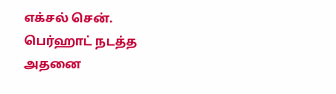எக்சல் சென். பெர்ஹாட் நடத்த அதனை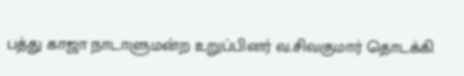பத்து காஜா நாடாளுமன்ற உறுப்பினர் வ.சிவகுமார் தொடக்கி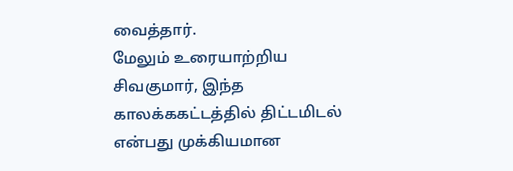வைத்தார்.
மேலும் உரையாற்றிய சிவகுமார், இந்த காலக்ககட்டத்தில் திட்டமிடல் என்பது முக்கியமான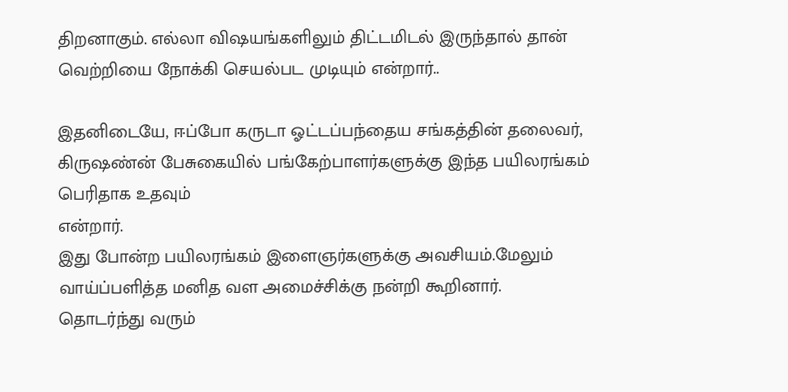திறனாகும். எல்லா விஷயங்களிலும் திட்டமிடல் இருந்தால் தான் வெற்றியை நோக்கி செயல்பட முடியும் என்றார்..

இதனிடையே, ஈப்போ கருடா ஓட்டப்பந்தைய சங்கத்தின் தலைவர், கிருஷண்ன் பேசுகையில் பங்கேற்பாளர்களுக்கு இந்த பயிலரங்கம் பெரிதாக உதவும்
என்றார்.
இது போன்ற பயிலரங்கம் இளைஞர்களுக்கு அவசியம்.மேலும் வாய்ப்பளித்த மனித வள அமைச்சிக்கு நன்றி கூறினார்.
தொடர்ந்து வரும்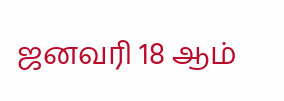ஜனவரி 18 ஆம்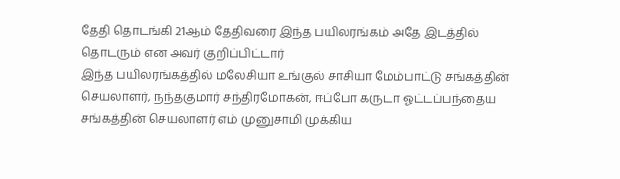தேதி தொடங்கி 21ஆம் தேதிவரை இந்த பயிலரங்கம் அதே இடத்தில் தொடரும் என அவர் குறிப்பிட்டார்
இந்த பயிலரங்கத்தில் மலேசியா உங்குல் சாசியா மேம்பாட்டு சங்கத்தின் செயலாளர், நந்தகுமார் சந்திரமோகன், ஈப்போ கருடா ஓட்டப்பந்தைய சங்கத்தின் செயலாளர் எம் முனுசாமி முக்கிய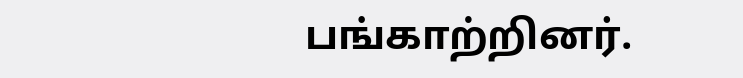பங்காற்றினர்.